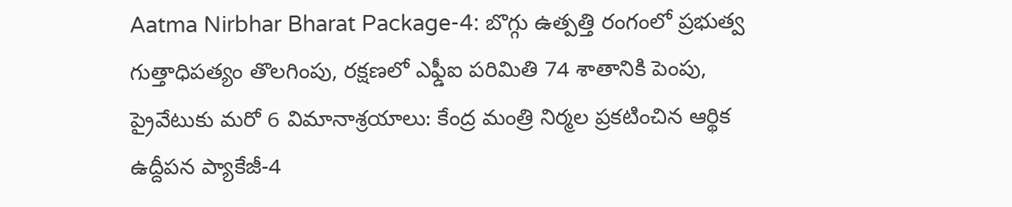Aatma Nirbhar Bharat Package-4: బొగ్గు ఉత్పత్తి రంగంలో ప్రభుత్వ గుత్తాధిపత్యం తొలగింపు, రక్షణలో ఎఫ్డీఐ పరిమితి 74 శాతానికి పెంపు, ప్రైవేటుకు మరో 6 విమానాశ్రయాలు: కేంద్ర మంత్రి నిర్మల ప్రకటించిన ఆర్థిక ఉద్దీపన ప్యాకేజీ-4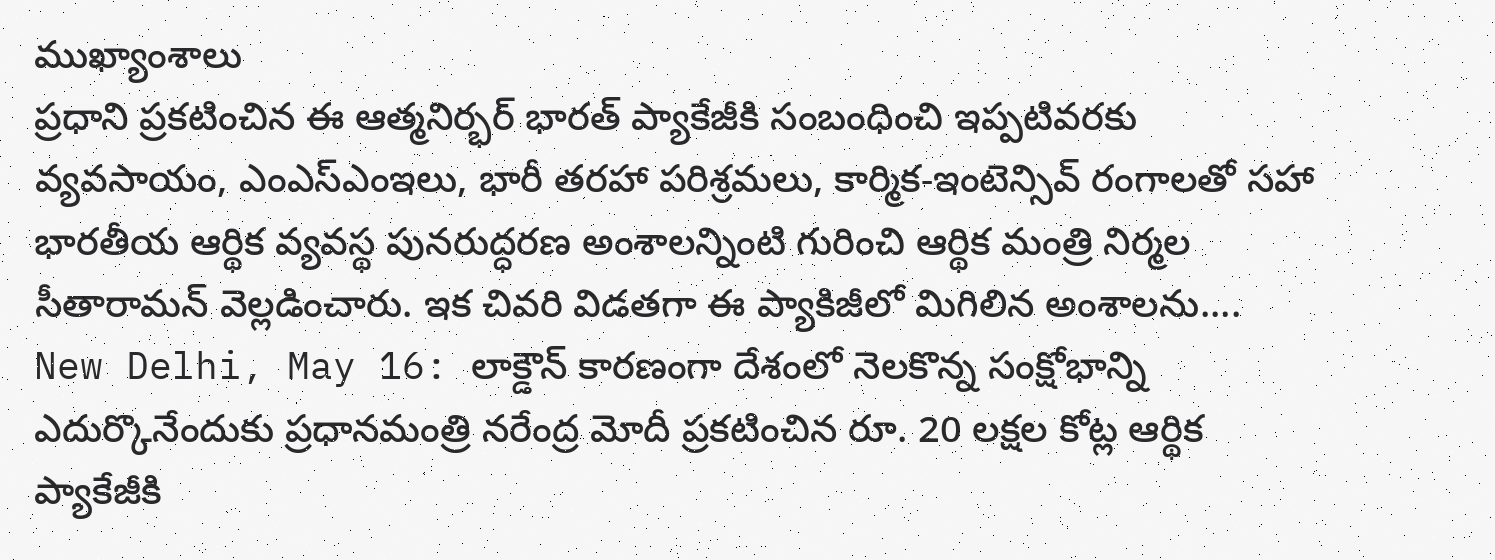ముఖ్యాంశాలు
ప్రధాని ప్రకటించిన ఈ ఆత్మనిర్భర్ భారత్ ప్యాకేజీకి సంబంధించి ఇప్పటివరకు వ్యవసాయం, ఎంఎస్ఎంఇలు, భారీ తరహా పరిశ్రమలు, కార్మిక-ఇంటెన్సివ్ రంగాలతో సహా భారతీయ ఆర్థిక వ్యవస్థ పునరుద్ధరణ అంశాలన్నింటి గురించి ఆర్థిక మంత్రి నిర్మల సీతారామన్ వెల్లడించారు. ఇక చివరి విడతగా ఈ ప్యాకిజీలో మిగిలిన అంశాలను....
New Delhi, May 16: లాక్డౌన్ కారణంగా దేశంలో నెలకొన్న సంక్షోభాన్ని ఎదుర్కొనేందుకు ప్రధానమంత్రి నరేంద్ర మోదీ ప్రకటించిన రూ. 20 లక్షల కోట్ల ఆర్థిక ప్యాకేజీకి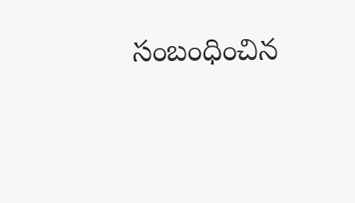సంబంధించిన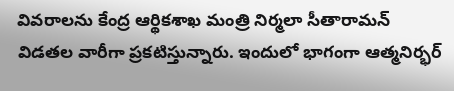వివరాలను కేంద్ర ఆర్థికశాఖ మంత్రి నిర్మలా సీతారామన్ విడతల వారీగా ప్రకటిస్తున్నారు. ఇందులో భాగంగా ఆత్మనిర్భర్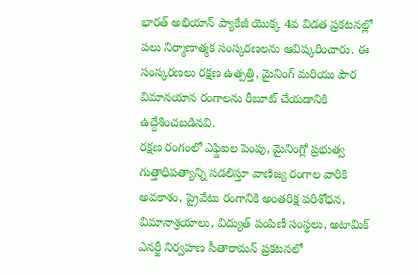భారత్ అభియాన్ ప్యాకేజీ యొక్క 4వ విడత ప్రకటనల్లో పలు నిర్మాణాత్మక సంస్కరణలను ఆవిష్కరించారు. ఈ సంస్కరణలు రక్షణ ఉత్పత్తి, మైనింగ్ మరియు పౌర విమానయాన రంగాలను రీబూట్ చేయడానికి ఉద్దేశించబడినవి.
రక్షణ రంగంలో ఎఫ్డిఐల పెంపు, మైనింగ్లో ప్రభుత్వ గుత్తాధిపత్యాన్ని సడలిస్తూ వాణిజ్య రంగాల వారికి అవకాశం, ప్రైవేటు రంగానికి అంతరిక్ష పరిశోధన, విమానాశ్రయాలు, విద్యుత్ పంపిణీ సంస్థలు, అటామిక్ ఎనర్జీ నిర్వహణ సీతారామన్ ప్రకటనలో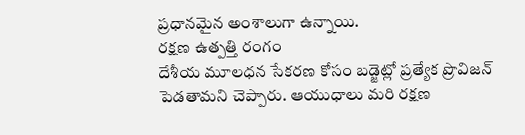ప్రధానమైన అంశాలుగా ఉన్నాయి.
రక్షణ ఉత్పత్తి రంగం
దేశీయ మూలధన సేకరణ కోసం బడ్జెట్లో ప్రత్యేక ప్రొవిజన్ పెడతామని చెప్పారు. ఆయుధాలు మరి రక్షణ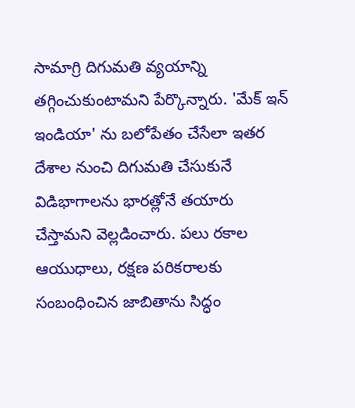సామాగ్రి దిగుమతి వ్యయాన్ని తగ్గించుకుంటామని పేర్కొన్నారు. 'మేక్ ఇన్ ఇండియా' ను బలోపేతం చేసేలా ఇతర దేశాల నుంచి దిగుమతి చేసుకునే విడిభాగాలను భారత్లోనే తయారు చేస్తామని వెల్లడించారు. పలు రకాల ఆయుధాలు, రక్షణ పరికరాలకు సంబంధించిన జాబితాను సిద్ధం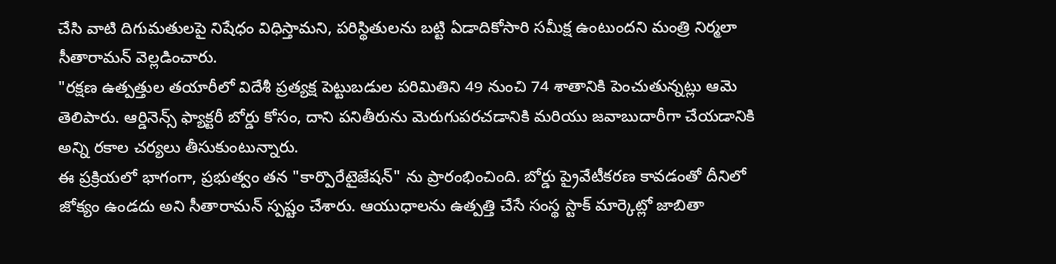చేసి వాటి దిగుమతులపై నిషేధం విధిస్తామని, పరిస్థితులను బట్టి ఏడాదికోసారి సమీక్ష ఉంటుందని మంత్రి నిర్మలా సీతారామన్ వెల్లడించారు.
"రక్షణ ఉత్పత్తుల తయారీలో విదేశీ ప్రత్యక్ష పెట్టుబడుల పరిమితిని 49 నుంచి 74 శాతానికి పెంచుతున్నట్లు ఆమె తెలిపారు. ఆర్డినెన్స్ ఫ్యాక్టరీ బోర్డు కోసం, దాని పనితీరును మెరుగుపరచడానికి మరియు జవాబుదారీగా చేయడానికి అన్ని రకాల చర్యలు తీసుకుంటున్నారు.
ఈ ప్రక్రియలో భాగంగా, ప్రభుత్వం తన "కార్పొరేటైజేషన్" ను ప్రారంభించింది. బోర్డు ప్రైవేటీకరణ కావడంతో దీనిలో జోక్యం ఉండదు అని సీతారామన్ స్పష్టం చేశారు. ఆయుధాలను ఉత్పత్తి చేసే సంస్థ స్టాక్ మార్కెట్లో జాబితా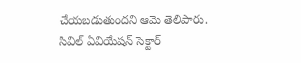చేయబడుతుందని ఆమె తెలిపారు.
సివిల్ ఏవియేషన్ సెక్టార్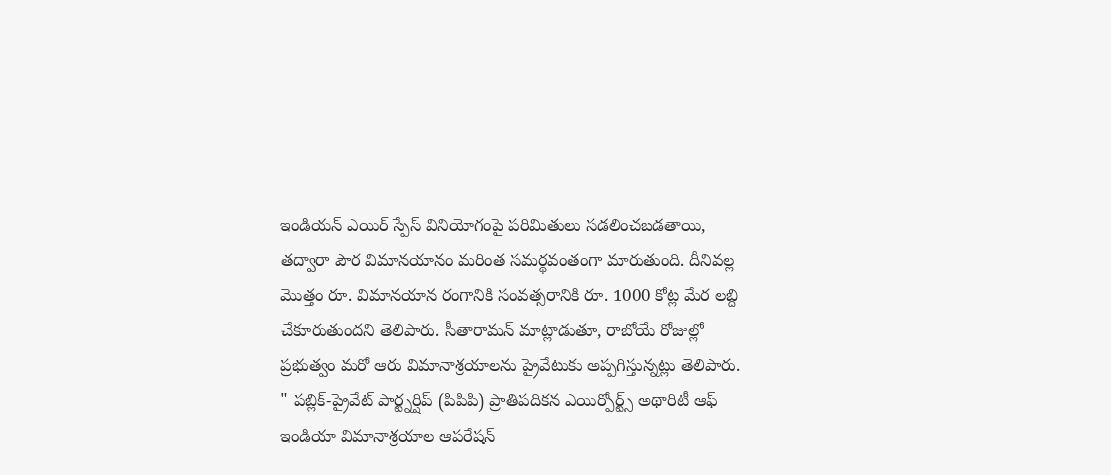ఇండియన్ ఎయిర్ స్పేస్ వినియోగంపై పరిమితులు సడలించబడతాయి, తద్వారా పౌర విమానయానం మరింత సమర్థవంతంగా మారుతుంది. దీనివల్ల మొత్తం రూ. విమానయాన రంగానికి సంవత్సరానికి రూ. 1000 కోట్ల మేర లబ్ది చేకూరుతుందని తెలిపారు. సీతారామన్ మాట్లాడుతూ, రాబోయే రోజుల్లో ప్రభుత్వం మరో ఆరు విమానాశ్రయాలను ప్రైవేటుకు అప్పగిస్తున్నట్లు తెలిపారు.
" పబ్లిక్-ప్రైవేట్ పార్ట్నర్షిప్ (పిపిపి) ప్రాతిపదికన ఎయిర్పోర్ట్స్ అథారిటీ ఆఫ్ ఇండియా విమానాశ్రయాల ఆపరేషన్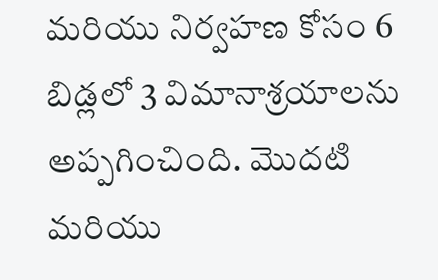మరియు నిర్వహణ కోసం 6 బిడ్లలో 3 విమానాశ్రయాలను అప్పగించింది. మొదటి మరియు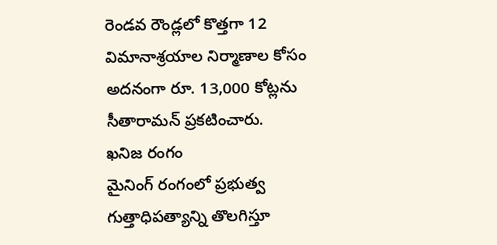రెండవ రౌండ్లలో కొత్తగా 12 విమానాశ్రయాల నిర్మాణాల కోసం అదనంగా రూ. 13,000 కోట్లను సీతారామన్ ప్రకటించారు.
ఖనిజ రంగం
మైనింగ్ రంగంలో ప్రభుత్వ గుత్తాధిపత్యాన్ని తొలగిస్తూ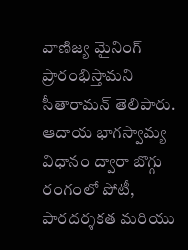వాణిజ్య మైనింగ్ ప్రారంభిస్తామని సీతారామన్ తెలిపారు. ఆదాయ భాగస్వామ్య విధానం ద్వారా బొగ్గు రంగంలో పోటీ, పారదర్శకత మరియు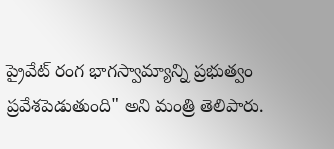ప్రైవేట్ రంగ భాగస్వామ్యాన్ని ప్రభుత్వం ప్రవేశపెడుతుంది" అని మంత్రి తెలిపారు.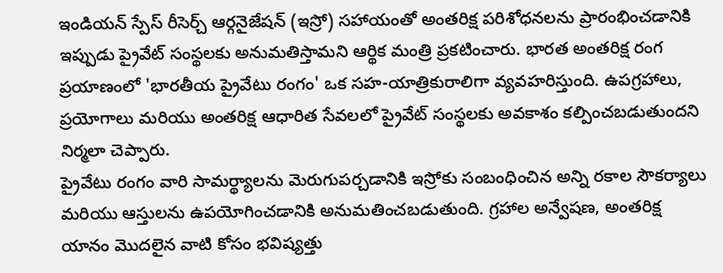ఇండియన్ స్పేస్ రీసెర్చ్ ఆర్గనైజేషన్ (ఇస్రో) సహాయంతో అంతరిక్ష పరిశోధనలను ప్రారంభించడానికి ఇప్పుడు ప్రైవేట్ సంస్థలకు అనుమతిస్తామని ఆర్థిక మంత్రి ప్రకటించారు. భారత అంతరిక్ష రంగ ప్రయాణంలో 'భారతీయ ప్రైవేటు రంగం' ఒక సహ-యాత్రికురాలిగా వ్యవహరిస్తుంది. ఉపగ్రహాలు, ప్రయోగాలు మరియు అంతరిక్ష ఆధారిత సేవలలో ప్రైవేట్ సంస్థలకు అవకాశం కల్పించబడుతుందని నిర్మలా చెప్పారు.
ప్రైవేటు రంగం వారి సామర్థ్యాలను మెరుగుపర్చడానికి ఇస్రోకు సంబంధించిన అన్ని రకాల సౌకర్యాలు మరియు ఆస్తులను ఉపయోగించడానికి అనుమతించబడుతుంది. గ్రహాల అన్వేషణ, అంతరిక్ష యానం మొదలైన వాటి కోసం భవిష్యత్తు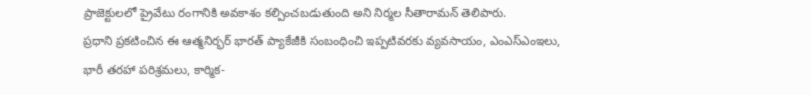ప్రాజెక్టులలో ప్రైవేటు రంగానికి అవకాశం కల్పించబడుతుంది అని నిర్మల సీతారామన్ తెలిపారు.
ప్రధాని ప్రకటించిన ఈ ఆత్మనిర్భర్ భారత్ ప్యాకేజీకి సంబంధించి ఇప్పటివరకు వ్యవసాయం, ఎంఎస్ఎంఇలు, భారీ తరహా పరిశ్రమలు, కార్మిక-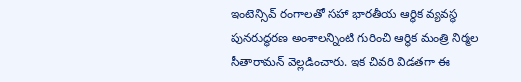ఇంటెన్సివ్ రంగాలతో సహా భారతీయ ఆర్థిక వ్యవస్థ పునరుద్ధరణ అంశాలన్నింటి గురించి ఆర్థిక మంత్రి నిర్మల సీతారామన్ వెల్లడించారు. ఇక చివరి విడతగా ఈ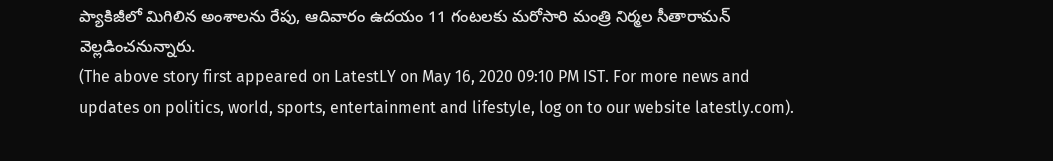ప్యాకిజీలో మిగిలిన అంశాలను రేపు, ఆదివారం ఉదయం 11 గంటలకు మరోసారి మంత్రి నిర్మల సీతారామన్ వెల్లడించనున్నారు.
(The above story first appeared on LatestLY on May 16, 2020 09:10 PM IST. For more news and updates on politics, world, sports, entertainment and lifestyle, log on to our website latestly.com).